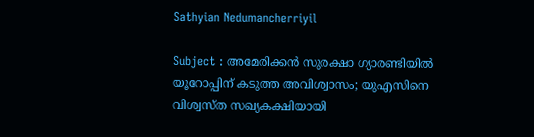Sathyian Nedumancherriyil

Subject : അമേരിക്കൻ സുരക്ഷാ ഗ്യാരണ്ടിയിൽ യൂറോപ്പിന് കടുത്ത അവിശ്വാസം; യുഎസിനെ വിശ്വസ്ത സഖ്യകക്ഷിയായി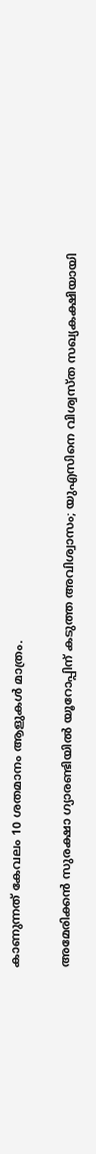കാണുന്നത് കേവലം 10 ശതമാനം ആളുകൾ മാത്രം.

അമേരിക്കൻ സുരക്ഷാ ഗ്യാരണ്ടിയിൽ യൂറോപ്പിന് കടുത്ത അവിശ്വാസം; യുഎസിനെ വിശ്വസ്ത സഖ്യകക്ഷിയായി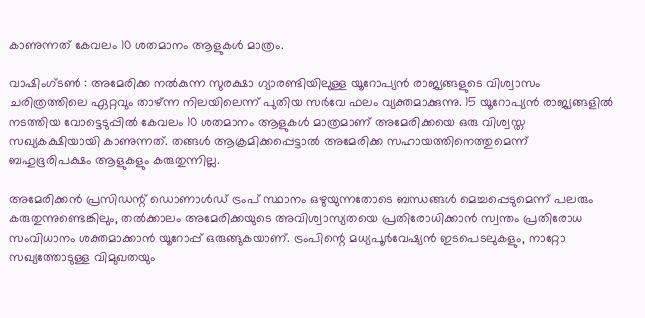കാണുന്നത് കേവലം 10 ശതമാനം ആളുകൾ മാത്രം.

വാഷിംഗ്ടൺ : അമേരിക്ക നൽകുന്ന സുരക്ഷാ ഗ്യാരണ്ടിയിലുള്ള യൂറോപ്യൻ രാജ്യങ്ങളുടെ വിശ്വാസം ചരിത്രത്തിലെ ഏറ്റവും താഴ്ന്ന നിലയിലെന്ന് പുതിയ സർവേ ഫലം വ്യക്തമാക്കുന്നു. 15 യൂറോപ്യൻ രാജ്യങ്ങളിൽ നടത്തിയ വോട്ടെടുപ്പിൽ കേവലം 10 ശതമാനം ആളുകൾ മാത്രമാണ് അമേരിക്കയെ ഒരു വിശ്വസ്ത സഖ്യകക്ഷിയായി കാണുന്നത്. തങ്ങൾ ആക്രമിക്കപ്പെട്ടാൽ അമേരിക്ക സഹായത്തിനെത്തുമെന്ന് ബഹുഭൂരിപക്ഷം ആളുകളും കരുതുന്നില്ല.

അമേരിക്കൻ പ്രസിഡന്റ് ഡൊണാൾഡ് ട്രംപ് സ്ഥാനം ഒഴുയുന്നതോടെ ബന്ധങ്ങൾ മെച്ചപ്പെടുമെന്ന് പലരും കരുതുന്നുണ്ടെങ്കിലും, തൽക്കാലം അമേരിക്കയുടെ അവിശ്വാസ്യതയെ പ്രതിരോധിക്കാൻ സ്വന്തം പ്രതിരോധ സംവിധാനം ശക്തമാക്കാൻ യൂറോപ്പ് ഒരുങ്ങുകയാണ്. ട്രംപിന്റെ മധ്യപൂർവേഷ്യൻ ഇടപെടലുകളും, നാറ്റോ സഖ്യത്തോടുള്ള വിമുഖതയും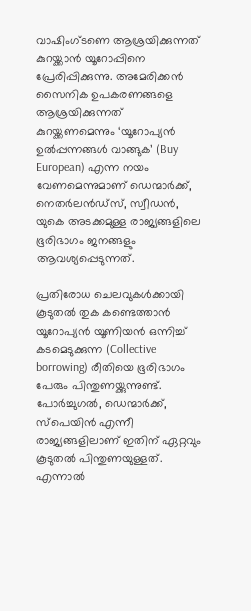വാഷിംഗ്ടണെ ആശ്രയിക്കുന്നത് കുറയ്ക്കാൻ യൂറോപ്പിനെ പ്രേരിപ്പിക്കുന്നു. അമേരിക്കൻ സൈനിക ഉപകരണങ്ങളെ ആശ്രയിക്കുന്നത് കുറയ്ക്കണമെന്നും ‘യൂറോപ്യൻ ഉൽപ്പന്നങ്ങൾ വാങ്ങുക’ (Buy European) എന്ന നയം വേണമെന്നുമാണ് ഡെന്മാർക്ക്, നെതർലൻഡ്സ്, സ്വീഡൻ, യുകെ അടക്കമുള്ള രാജ്യങ്ങളിലെ ഭൂരിഭാഗം ജനങ്ങളും ആവശ്യപ്പെടുന്നത്.

പ്രതിരോധ ചെലവുകൾക്കായി കൂടുതൽ തുക കണ്ടെത്താൻ യൂറോപ്യൻ യൂണിയൻ ഒന്നിച്ച് കടമെടുക്കുന്ന (Collective borrowing) രീതിയെ ഭൂരിഭാഗം പേരും പിന്തുണയ്ക്കുന്നുണ്ട്. പോർച്ചുഗൽ, ഡെന്മാർക്ക്, സ്പെയിൻ എന്നീ രാജ്യങ്ങളിലാണ് ഇതിന് ഏറ്റവും കൂടുതൽ പിന്തുണയുള്ളത്. എന്നാൽ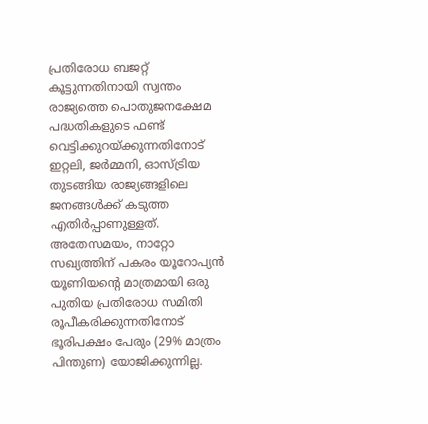പ്രതിരോധ ബജറ്റ് കൂട്ടുന്നതിനായി സ്വന്തം രാജ്യത്തെ പൊതുജനക്ഷേമ പദ്ധതികളുടെ ഫണ്ട് വെട്ടിക്കുറയ്ക്കുന്നതിനോട് ഇറ്റലി, ജർമ്മനി, ഓസ്ട്രിയ തുടങ്ങിയ രാജ്യങ്ങളിലെ ജനങ്ങൾക്ക് കടുത്ത എതിർപ്പാണുള്ളത്. അതേസമയം, നാറ്റോ സഖ്യത്തിന് പകരം യൂറോപ്യൻ യൂണിയന്റെ മാത്രമായി ഒരു പുതിയ പ്രതിരോധ സമിതി രൂപീകരിക്കുന്നതിനോട് ഭൂരിപക്ഷം പേരും (29% മാത്രം പിന്തുണ) യോജിക്കുന്നില്ല.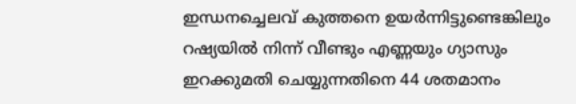ഇന്ധനച്ചെലവ് കുത്തനെ ഉയർന്നിട്ടുണ്ടെങ്കിലും റഷ്യയിൽ നിന്ന് വീണ്ടും എണ്ണയും ഗ്യാസും ഇറക്കുമതി ചെയ്യുന്നതിനെ 44 ശതമാനം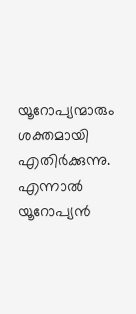യൂറോപ്യന്മാരും ശക്തമായി എതിർക്കുന്നു. എന്നാൽ യൂറോപ്യൻ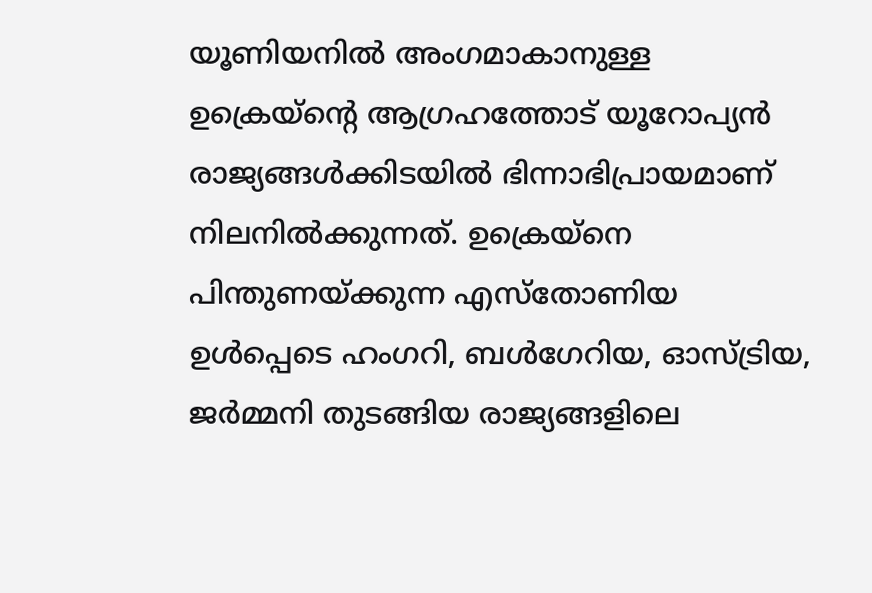യൂണിയനിൽ അംഗമാകാനുള്ള ഉക്രെയ്ന്റെ ആഗ്രഹത്തോട് യൂറോപ്യൻ രാജ്യങ്ങൾക്കിടയിൽ ഭിന്നാഭിപ്രായമാണ് നിലനിൽക്കുന്നത്. ഉക്രെയ്നെ പിന്തുണയ്ക്കുന്ന എസ്തോണിയ ഉൾപ്പെടെ ഹംഗറി, ബൾഗേറിയ, ഓസ്ട്രിയ, ജർമ്മനി തുടങ്ങിയ രാജ്യങ്ങളിലെ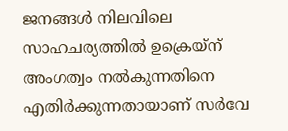ജനങ്ങൾ നിലവിലെ സാഹചര്യത്തിൽ ഉക്രെയ്ന് അംഗത്വം നൽകുന്നതിനെ എതിർക്കുന്നതായാണ് സർവേ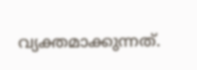വ്യക്തമാക്കുന്നത്.